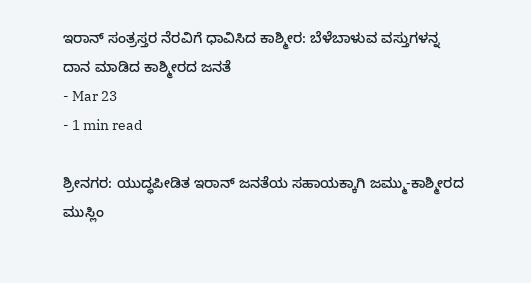ಇರಾನ್ ಸಂತ್ರಸ್ತರ ನೆರವಿಗೆ ಧಾವಿಸಿದ ಕಾಶ್ಮೀರ: ಬೆಳೆಬಾಳುವ ವಸ್ತುಗಳನ್ನ ದಾನ ಮಾಡಿದ ಕಾಶ್ಮೀರದ ಜನತೆ
- Mar 23
- 1 min read

ಶ್ರೀನಗರ: ಯುದ್ಧಪೀಡಿತ ಇರಾನ್ ಜನತೆಯ ಸಹಾಯಕ್ಕಾಗಿ ಜಮ್ಮು-ಕಾಶ್ಮೀರದ ಮುಸ್ಲಿಂ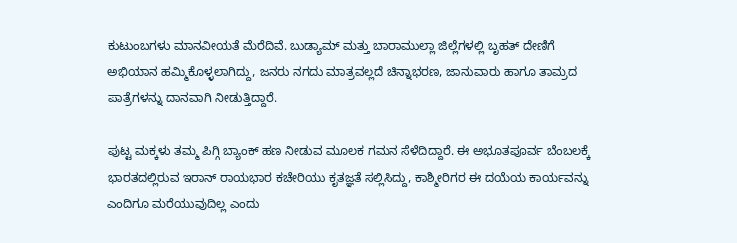ಕುಟುಂಬಗಳು ಮಾನವೀಯತೆ ಮೆರೆದಿವೆ. ಬುಡ್ಯಾಮ್ ಮತ್ತು ಬಾರಾಮುಲ್ಲಾ ಜಿಲ್ಲೆಗಳಲ್ಲಿ ಬೃಹತ್ ದೇಣಿಗೆ ಅಭಿಯಾನ ಹಮ್ಮಿಕೊಳ್ಳಲಾಗಿದ್ದು, ಜನರು ನಗದು ಮಾತ್ರವಲ್ಲದೆ ಚಿನ್ನಾಭರಣ, ಜಾನುವಾರು ಹಾಗೂ ತಾಮ್ರದ ಪಾತ್ರೆಗಳನ್ನು ದಾನವಾಗಿ ನೀಡುತ್ತಿದ್ದಾರೆ.

ಪುಟ್ಟ ಮಕ್ಕಳು ತಮ್ಮ ಪಿಗ್ಗಿ ಬ್ಯಾಂಕ್ ಹಣ ನೀಡುವ ಮೂಲಕ ಗಮನ ಸೆಳೆದಿದ್ದಾರೆ. ಈ ಅಭೂತಪೂರ್ವ ಬೆಂಬಲಕ್ಕೆ ಭಾರತದಲ್ಲಿರುವ ಇರಾನ್ ರಾಯಭಾರ ಕಚೇರಿಯು ಕೃತಜ್ಞತೆ ಸಲ್ಲಿಸಿದ್ದು, ಕಾಶ್ಮೀರಿಗರ ಈ ದಯೆಯ ಕಾರ್ಯವನ್ನು ಎಂದಿಗೂ ಮರೆಯುವುದಿಲ್ಲ ಎಂದು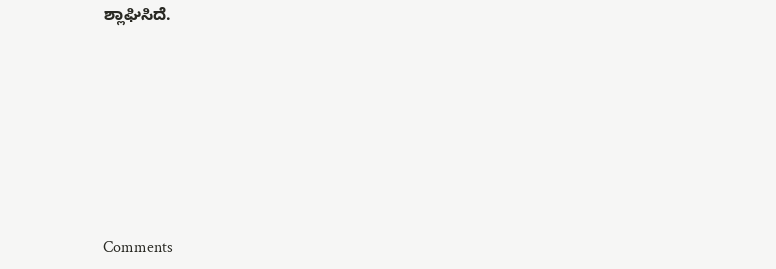ಶ್ಲಾಘಿಸಿದೆ.







Comments